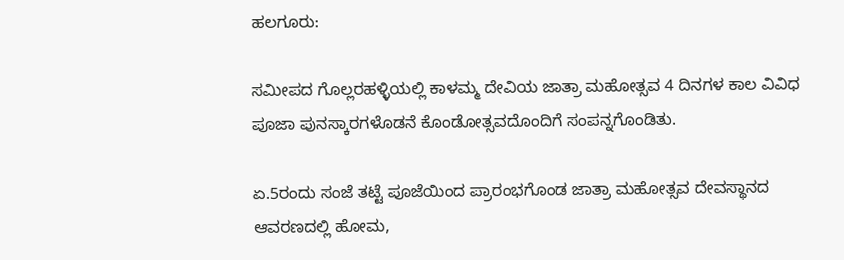ಹಲಗೂರು:

ಸಮೀಪದ ಗೊಲ್ಲರಹಳ್ಳಿಯಲ್ಲಿ ಕಾಳಮ್ಮ ದೇವಿಯ ಜಾತ್ರಾ ಮಹೋತ್ಸವ 4 ದಿನಗಳ ಕಾಲ ವಿವಿಧ ಪೂಜಾ ಪುನಸ್ಕಾರಗಳೊಡನೆ ಕೊಂಡೋತ್ಸವದೊಂದಿಗೆ ಸಂಪನ್ನಗೊಂಡಿತು.

ಏ.5ರಂದು ಸಂಜೆ ತಟ್ಟೆ ಪೂಜೆಯಿಂದ ಪ್ರಾರಂಭಗೊಂಡ ಜಾತ್ರಾ ಮಹೋತ್ಸವ ದೇವಸ್ಥಾನದ ಆವರಣದಲ್ಲಿ ಹೋಮ,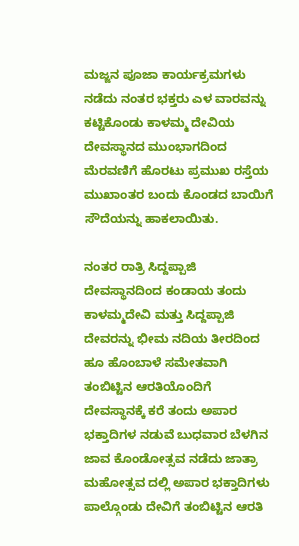ಮಜ್ಜನ ಪೂಜಾ ಕಾರ್ಯಕ್ರಮಗಳು ನಡೆದು ನಂತರ ಭಕ್ತರು ಎಳ ವಾರವನ್ನು ಕಟ್ಟಿಕೊಂಡು ಕಾಳಮ್ಮ ದೇವಿಯ ದೇವಸ್ಥಾನದ ಮುಂಭಾಗದಿಂದ ಮೆರವಣಿಗೆ ಹೊರಟು ಪ್ರಮುಖ ರಸ್ತೆಯ ಮುಖಾಂತರ ಬಂದು ಕೊಂಡದ ಬಾಯಿಗೆ ಸೌದೆಯನ್ನು ಹಾಕಲಾಯಿತು.

ನಂತರ ರಾತ್ರಿ ಸಿದ್ದಪ್ಪಾಜಿ ದೇವಸ್ಥಾನದಿಂದ ಕಂಡಾಯ ತಂದು ಕಾಳಮ್ಮದೇವಿ ಮತ್ತು ಸಿದ್ದಪ್ಪಾಜಿ ದೇವರನ್ನು ಭೀಮ ನದಿಯ ತೀರದಿಂದ ಹೂ ಹೊಂಬಾಳೆ ಸಮೇತವಾಗಿ ತಂಬಿಟ್ಟಿನ ಆರತಿಯೊಂದಿಗೆ ದೇವಸ್ಥಾನಕ್ಕೆ ಕರೆ ತಂದು ಅಪಾರ ಭಕ್ತಾದಿಗಳ ನಡುವೆ ಬುಧವಾರ ಬೆಳಗಿನ ಜಾವ ಕೊಂಡೋತ್ಸವ ನಡೆದು ಜಾತ್ರಾ ಮಹೋತ್ಸವ ದಲ್ಲಿ ಅಪಾರ ಭಕ್ತಾದಿಗಳು ಪಾಲ್ಗೊಂಡು ದೇವಿಗೆ ತಂಬಿಟ್ಟಿನ ಆರತಿ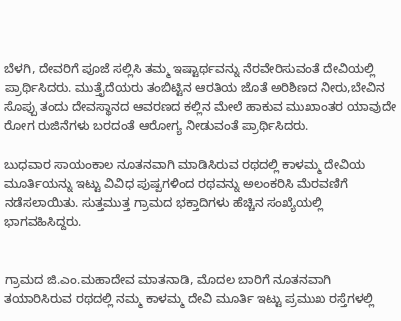ಬೆಳಗಿ, ದೇವರಿಗೆ ಪೂಜೆ ಸಲ್ಲಿಸಿ ತಮ್ಮ ಇಷ್ಟಾರ್ಥವನ್ನು ನೆರವೇರಿಸುವಂತೆ ದೇವಿಯಲ್ಲಿ ಪ್ರಾರ್ಥಿಸಿದರು. ಮುತ್ತೈದೆಯರು ತಂಬಿಟ್ಟಿನ ಆರತಿಯ ಜೊತೆ ಅರಿಶಿಣದ ನೀರು,ಬೇವಿನ ಸೊಪ್ಪು ತಂದು ದೇವಸ್ಥಾನದ ಆವರಣದ ಕಲ್ಲಿನ ಮೇಲೆ ಹಾಕುವ ಮುಖಾಂತರ ಯಾವುದೇ ರೋಗ ರುಜಿನೆಗಳು ಬರದಂತೆ ಆರೋಗ್ಯ ನೀಡುವಂತೆ ಪ್ರಾರ್ಥಿಸಿದರು.

ಬುಧವಾರ ಸಾಯಂಕಾಲ ನೂತನವಾಗಿ ಮಾಡಿಸಿರುವ ರಥದಲ್ಲಿ ಕಾಳಮ್ಮ ದೇವಿಯ ಮೂರ್ತಿಯನ್ನು ಇಟ್ಟು ವಿವಿಧ ಪುಷ್ಪಗಳಿಂದ ರಥವನ್ನು ಅಲಂಕರಿಸಿ ಮೆರವಣಿಗೆ ನಡೆಸಲಾಯಿತು. ಸುತ್ತಮುತ್ತ ಗ್ರಾಮದ ಭಕ್ತಾದಿಗಳು ಹೆಚ್ಚಿನ ಸಂಖ್ಯೆಯಲ್ಲಿ ಭಾಗವಹಿಸಿದ್ದರು.


ಗ್ರಾಮದ ಜಿ.ಎಂ.ಮಹಾದೇವ ಮಾತನಾಡಿ, ಮೊದಲ ಬಾರಿಗೆ ನೂತನವಾಗಿ ತಯಾರಿಸಿರುವ ರಥದಲ್ಲಿ ನಮ್ಮ ಕಾಳಮ್ಮ ದೇವಿ ಮೂರ್ತಿ ಇಟ್ಟು ಪ್ರಮುಖ ರಸ್ತೆಗಳಲ್ಲಿ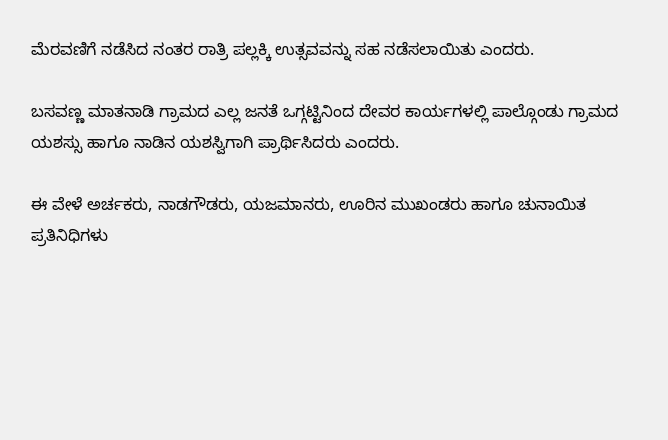ಮೆರವಣಿಗೆ ನಡೆಸಿದ ನಂತರ ರಾತ್ರಿ ಪಲ್ಲಕ್ಕಿ ಉತ್ಸವವನ್ನು ಸಹ ನಡೆಸಲಾಯಿತು ಎಂದರು.

ಬಸವಣ್ಣ ಮಾತನಾಡಿ ಗ್ರಾಮದ ಎಲ್ಲ ಜನತೆ ಒಗ್ಗಟ್ಟಿನಿಂದ ದೇವರ ಕಾರ್ಯಗಳಲ್ಲಿ ಪಾಲ್ಗೊಂಡು ಗ್ರಾಮದ ಯಶಸ್ಸು ಹಾಗೂ ನಾಡಿನ ಯಶಸ್ವಿಗಾಗಿ ಪ್ರಾರ್ಥಿಸಿದರು ಎಂದರು.

ಈ ವೇಳೆ ಅರ್ಚಕರು, ನಾಡಗೌಡರು, ಯಜಮಾನರು, ಊರಿನ ಮುಖಂಡರು ಹಾಗೂ ಚುನಾಯಿತ ಪ್ರತಿನಿಧಿಗಳು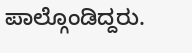ಪಾಲ್ಗೊಂಡಿದ್ದರು.